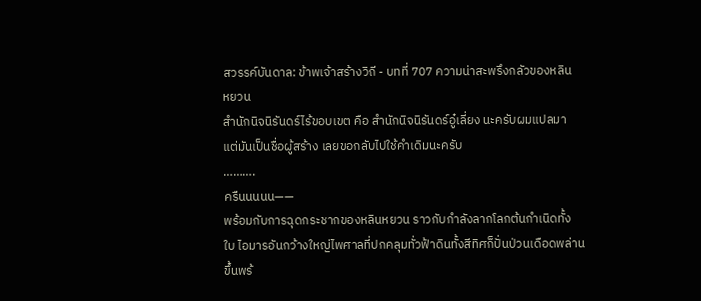สวรรค์บันดาล: ข้าพเจ้าสร้างวิถี - บทที่ 707 ความน่าสะพรึงกลัวของหลิน
หยวน
สำนักนิจนิรันดร์ไร้ขอบเขต คือ สำนักนิจนิรันดร์อู๋เลี่ยง นะครับผมแปลมา
แต่มันเป็นชื่อผู้สร้าง เลยขอกลับไปใช้คำเดิมนะครับ
……….
ครืนนนนน——
พร้อมกับการฉุดกระชากของหลินหยวน ราวกับกำลังลากโลกต้นกำเนิดทั้ง
ใบ ไอมารอันกว้างใหญ่ไพศาลที่ปกคลุมทั่วฟ้าดินทั้งสีทิศก็ปั่นป่วนเดือดพล่าน
ขึ้นพร้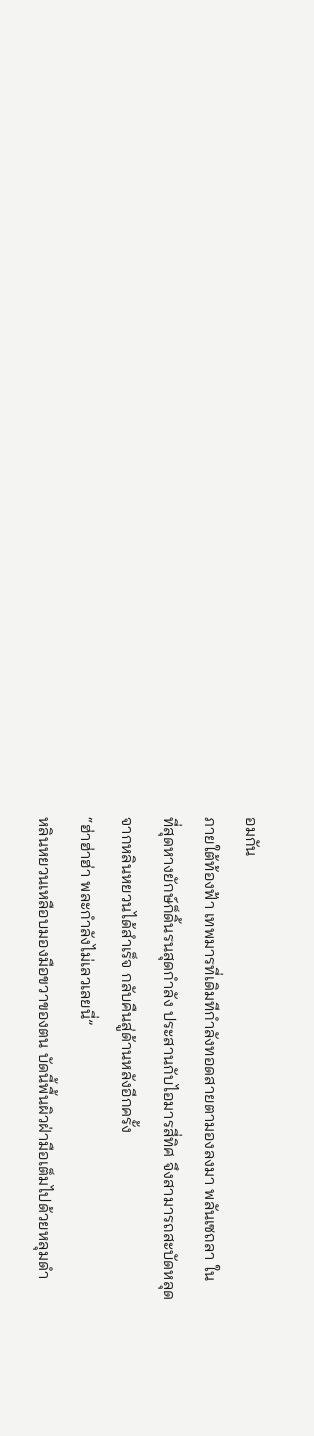อมกัน
ภายใต้ท้องฟ้า เทพมารที่เดิมทีกำลังทอดสายตามองลงมา พลันเซถลา ใน
ที่สุดหางยักษ์ก็ดิ้นรนสุดกำลัง ประสานกับไอมารสี่ทิศ จึงสามารถสะบัดหลุด
จากหลินหยวนได้สำเร็จ กลับคืนสู่ด้านหลังอีกครั้ง
“ฮ่าฮ่าฮ่า พละกำลังไม่เลวเลยนี่”
หลินหยวนเหลือบมองมือขวาของตน บัดนี้พื้นผิวฝ่ามือเต็มไปด้วยหลุมดำ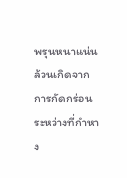พรุนหนาแน่น ล้วนเกิดจากการกัดกร่อนระหว่างที่กำหาง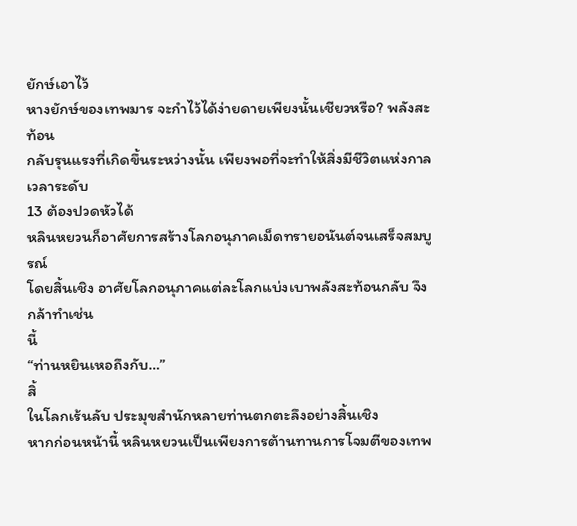ยักษ์เอาไว้
หางยักษ์ของเทพมาร จะกำไว้ได้ง่ายดายเพียงนั้นเชียวหรือ? พลังสะท้อน
กลับรุนแรงที่เกิดขึ้นระหว่างนั้น เพียงพอที่จะทำให้สิ่งมีชีวิตแห่งกาลเวลาระดับ
13 ต้องปวดหัวได้
หลินหยวนก็อาศัยการสร้างโลกอนุภาคเม็ดทรายอนันต์จนเสร็จสมบูรณ์
โดยสิ้นเชิง อาศัยโลกอนุภาคแต่ละโลกแบ่งเบาพลังสะท้อนกลับ จึงกล้าทำเช่น
นี้
“ท่านหยินเหอถึงกับ…”
สิ้
ในโลกเร้นลับ ประมุขสำนักหลายท่านตกตะลึงอย่างสิ้นเชิง
หากก่อนหน้านี้ หลินหยวนเป็นเพียงการต้านทานการโจมตีของเทพ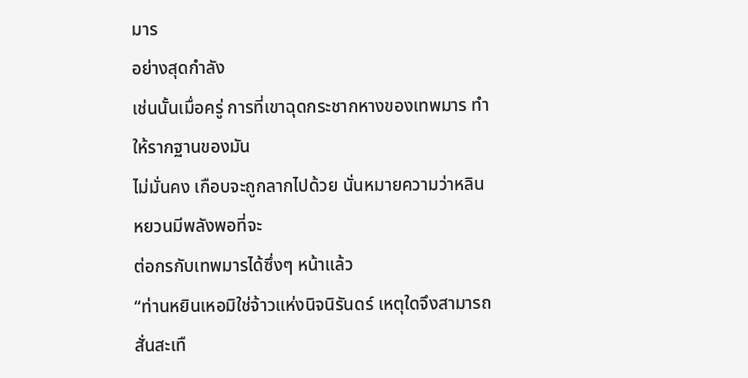มาร
อย่างสุดกำลัง
เช่นนั้นเมื่อครู่ การที่เขาฉุดกระชากหางของเทพมาร ทำให้รากฐานของมัน
ไม่มั่นคง เกือบจะถูกลากไปด้วย นั่นหมายความว่าหลินหยวนมีพลังพอที่จะ
ต่อกรกับเทพมารได้ซึ่งๆ หน้าแล้ว
“ท่านหยินเหอมิใช่จ้าวแห่งนิจนิรันดร์ เหตุใดจึงสามารถสั่นสะเทื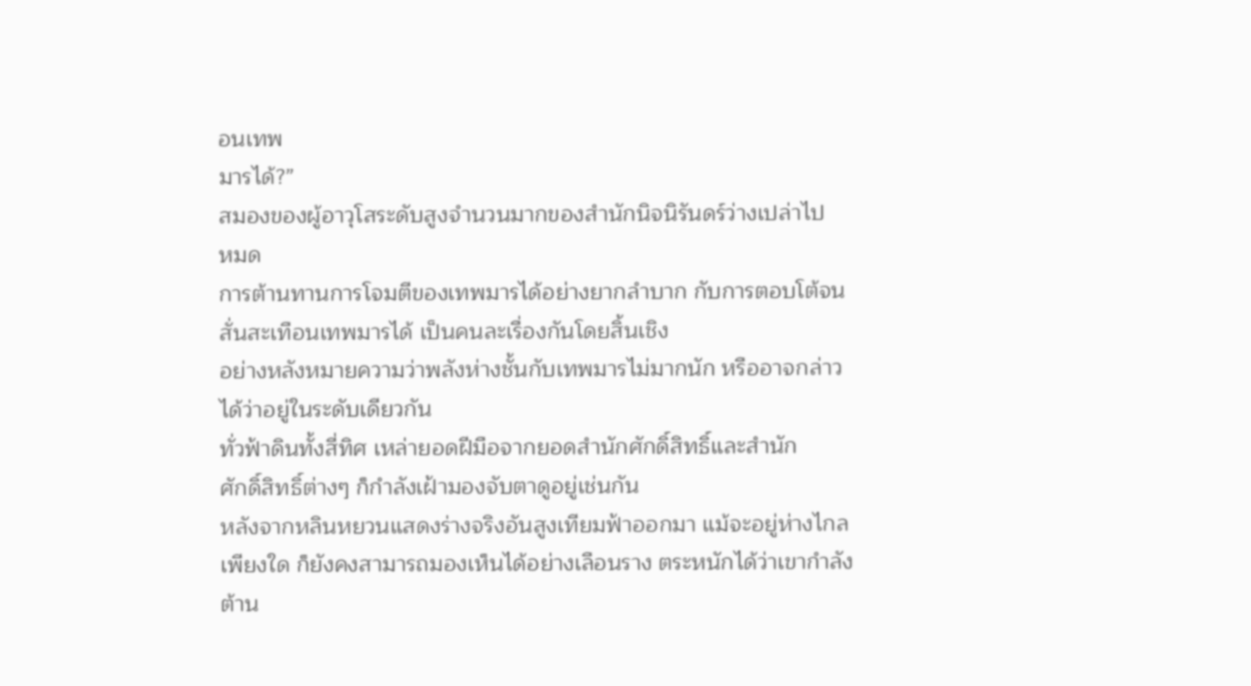อนเทพ
มารได้?”
สมองของผู้อาวุโสระดับสูงจำนวนมากของสำนักนิจนิรันดร์ว่างเปล่าไป
หมด
การต้านทานการโจมตีของเทพมารได้อย่างยากลำบาก กับการตอบโต้จน
สั่นสะเทือนเทพมารได้ เป็นคนละเรื่องกันโดยสิ้นเชิง
อย่างหลังหมายความว่าพลังห่างชั้นกับเทพมารไม่มากนัก หรืออาจกล่าว
ได้ว่าอยู่ในระดับเดียวกัน
ทั่วฟ้าดินทั้งสี่ทิศ เหล่ายอดฝีมือจากยอดสำนักศักดิ์สิทธิ์และสำนัก
ศักดิ์สิทธิ์ต่างๆ ก็กำลังเฝ้ามองจับตาดูอยู่เช่นกัน
หลังจากหลินหยวนแสดงร่างจริงอันสูงเทียมฟ้าออกมา แม้จะอยู่ห่างไกล
เพียงใด ก็ยังคงสามารถมองเห็นได้อย่างเลือนราง ตระหนักได้ว่าเขากำลัง
ต้าน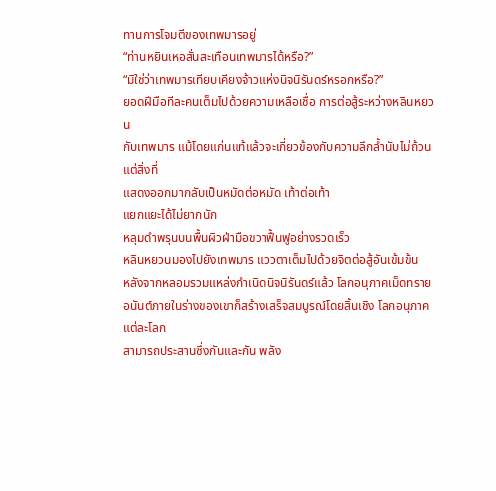ทานการโจมตีของเทพมารอยู่
“ท่านหยินเหอสั่นสะเทือนเทพมารได้หรือ?”
“มิใช่ว่าเทพมารเทียบเคียงจ้าวแห่งนิจนิรันดร์หรอกหรือ?”
ยอดฝีมือทีละคนเต็มไปด้วยความเหลือเชื่อ การต่อสู้ระหว่างหลินหยวน
กับเทพมาร แม้โดยแก่นแท้แล้วจะเกี่ยวข้องกับความลึกล้ำนับไม่ถ้วน แต่สิ่งที่
แสดงออกมากลับเป็นหมัดต่อหมัด เท้าต่อเท้า
แยกแยะได้ไม่ยากนัก
หลุมดำพรุนบนพื้นผิวฝ่ามือขวาฟื้นฟูอย่างรวดเร็ว
หลินหยวนมองไปยังเทพมาร แววตาเต็มไปด้วยจิตต่อสู้อันเข้มข้น
หลังจากหลอมรวมแหล่งกำเนิดนิจนิรันดร์แล้ว โลกอนุภาคเม็ดทราย
อนันต์ภายในร่างของเขาก็สร้างเสร็จสมบูรณ์โดยสิ้นเชิง โลกอนุภาคแต่ละโลก
สามารถประสานซึ่งกันและกัน พลัง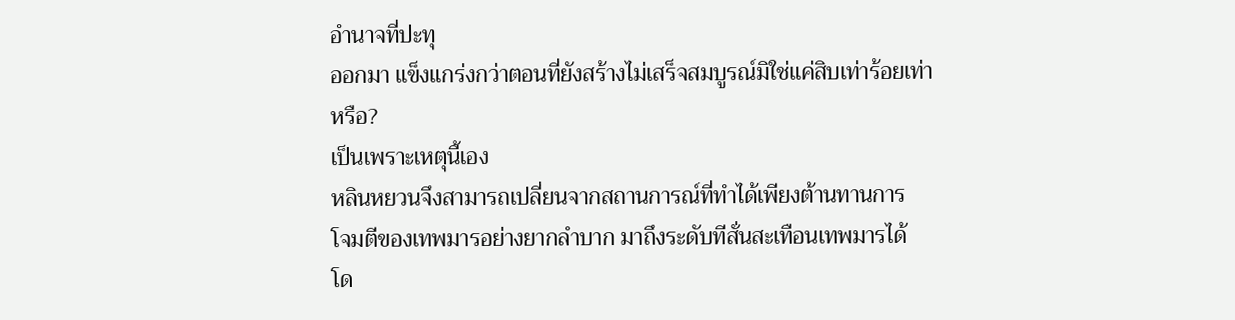อำนาจที่ปะทุ
ออกมา แข็งแกร่งกว่าตอนที่ยังสร้างไม่เสร็จสมบูรณ์มิใช่แค่สิบเท่าร้อยเท่า
หรือ?
เป็นเพราะเหตุนี้เอง
หลินหยวนจึงสามารถเปลี่ยนจากสถานการณ์ที่ทำได้เพียงต้านทานการ
โจมตีของเทพมารอย่างยากลำบาก มาถึงระดับทีสั่นสะเทือนเทพมารได้
โด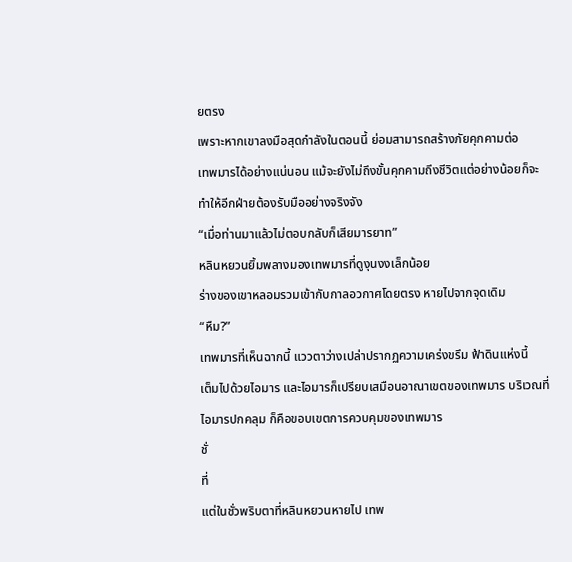ยตรง
เพราะหากเขาลงมือสุดกำลังในตอนนี้ ย่อมสามารถสร้างภัยคุกคามต่อ
เทพมารได้อย่างแน่นอน แม้จะยังไม่ถึงขั้นคุกคามถึงชีวิตแต่อย่างน้อยก็จะ
ทำให้อีกฝ่ายต้องรับมืออย่างจริงจัง
“เมื่อท่านมาแล้วไม่ตอบกลับก็เสียมารยาท”
หลินหยวนยิ้มพลางมองเทพมารที่ดูงุนงงเล็กน้อย
ร่างของเขาหลอมรวมเข้ากับกาลอวกาศโดยตรง หายไปจากจุดเดิม
“หืม?”
เทพมารที่เห็นฉากนี้ แววตาว่างเปล่าปรากฏความเคร่งขรึม ฟ้าดินแห่งนี้
เต็มไปด้วยไอมาร และไอมารก็เปรียบเสมือนอาณาเขตของเทพมาร บริเวณที่
ไอมารปกคลุม ก็คือขอบเขตการควบคุมของเทพมาร
ชั่
ที่
แต่ในชั่วพริบตาที่หลินหยวนหายไป เทพ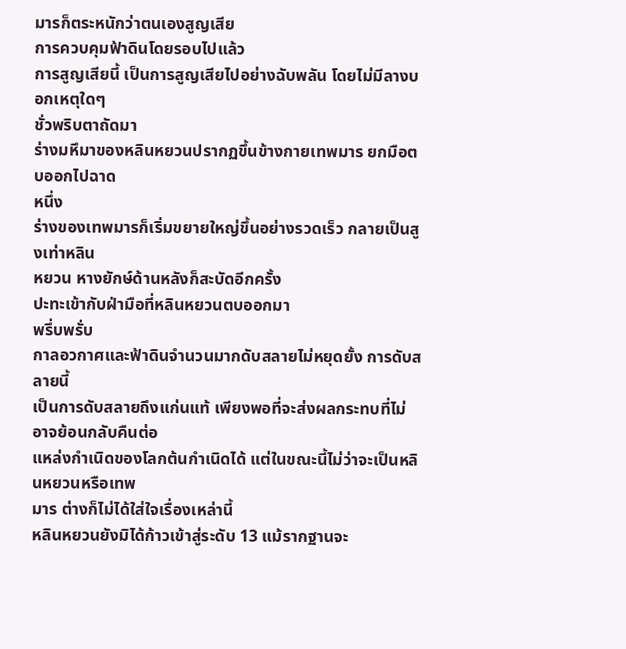มารก็ตระหนักว่าตนเองสูญเสีย
การควบคุมฟ้าดินโดยรอบไปแล้ว
การสูญเสียนี้ เป็นการสูญเสียไปอย่างฉับพลัน โดยไม่มีลางบอกเหตุใดๆ
ชั่วพริบตาถัดมา
ร่างมหึมาของหลินหยวนปรากฏขึ้นข้างกายเทพมาร ยกมือตบออกไปฉาด
หนึ่ง
ร่างของเทพมารก็เริ่มขยายใหญ่ขึ้นอย่างรวดเร็ว กลายเป็นสูงเท่าหลิน
หยวน หางยักษ์ด้านหลังก็สะบัดอีกครั้ง
ปะทะเข้ากับฝ่ามือที่หลินหยวนตบออกมา
พรึ่บพรั่บ
กาลอวกาศและฟ้าดินจำนวนมากดับสลายไม่หยุดยั้ง การดับสลายนี้
เป็นการดับสลายถึงแก่นแท้ เพียงพอที่จะส่งผลกระทบที่ไม่อาจย้อนกลับคืนต่อ
แหล่งกำเนิดของโลกต้นกำเนิดได้ แต่ในขณะนี้ไม่ว่าจะเป็นหลินหยวนหรือเทพ
มาร ต่างก็ไม่ได้ใส่ใจเรื่องเหล่านี้
หลินหยวนยังมิได้ก้าวเข้าสู่ระดับ 13 แม้รากฐานจะ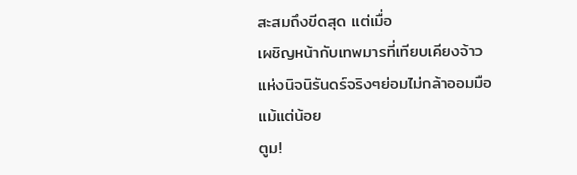สะสมถึงขีดสุด แต่เมื่อ
เผชิญหน้ากับเทพมารที่เทียบเคียงจ้าวแห่งนิจนิรันดร์จริงๆย่อมไม่กล้าออมมือ
แม้แต่น้อย
ตูม!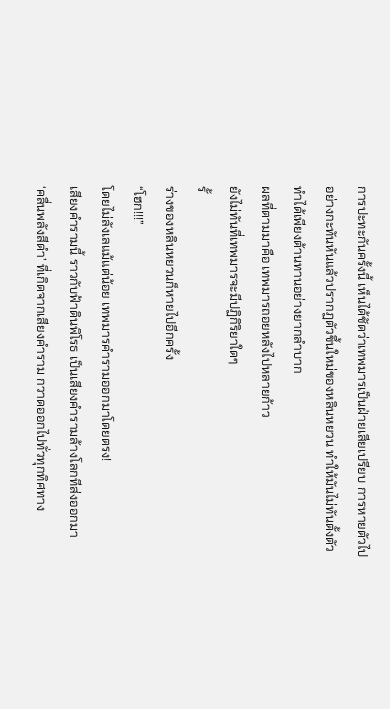การปะทะกันครั้งนี้ เห็นได้ชัดว่าเทพมารเป็นฝ่ายเสียเปรียบ การหายตัวไป
อย่างกะทันหันแล้วปรากฏตัวขึ้นใหม่ของหลินหยวน ทำให้มันไม่ทันตั้งตัว
ทำได้เพียงต้านทานอย่างยากลำบาก
ผลที่ตามมาคือ เทพมารถอยหลังไปหลายก้าว
ยังไม่ทันที่เทพมารจะมีปฏิกิริยาใดๆ
รั้
ร่างของหลินหยวนก็หายไปอีกครั้ง
“โฮก!!!”
โดยไม่ลังเลแม้แต่น้อย เทพมารคำรามออกมาโดยตรง!
เสียงคำรามนี้ ราวกับฟ้าดินพิโรธ เป็นเสียงคำรามล้างโลกทีส่งออกมา
‘คลื่นพลังสีดำ’ ที่เกิดจากเสียงคำราม กวาดออกไปทั่วทุกทิศทาง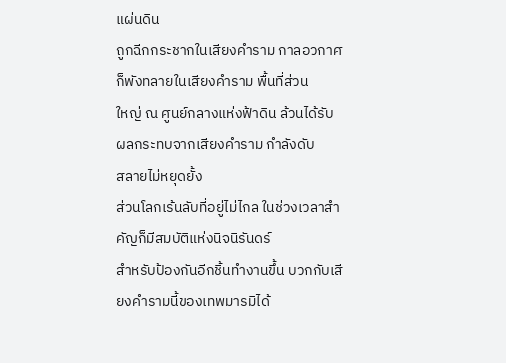แผ่นดิน
ถูกฉีกกระชากในเสียงคำราม กาลอวกาศก็พังทลายในเสียงคำราม พื้นที่ส่วน
ใหญ่ ณ ศูนย์กลางแห่งฟ้าดิน ล้วนได้รับผลกระทบจากเสียงคำราม กำลังดับ
สลายไม่หยุดยั้ง
ส่วนโลกเร้นลับที่อยู่ไม่ไกล ในช่วงเวลาสำคัญก็มีสมบัติแห่งนิจนิรันดร์
สำหรับป้องกันอีกชิ้นทำงานขึ้น บวกกับเสียงคำรามนี้ของเทพมารมิได้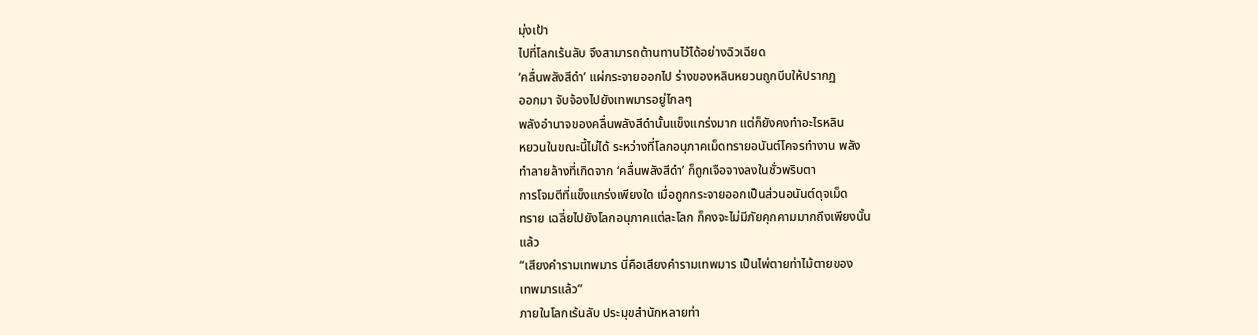มุ่งเป้า
ไปที่โลกเร้นลับ จึงสามารถต้านทานไว้ได้อย่างฉิวเฉียด
‘คลื่นพลังสีดำ’ แผ่กระจายออกไป ร่างของหลินหยวนถูกบีบให้ปรากฏ
ออกมา จับจ้องไปยังเทพมารอยู่ไกลๆ
พลังอำนาจของคลื่นพลังสีดำนั้นแข็งแกร่งมาก แต่ก็ยังคงทำอะไรหลิน
หยวนในขณะนี้ไม่ได้ ระหว่างที่โลกอนุภาคเม็ดทรายอนันต์โคจรทำงาน พลัง
ทำลายล้างที่เกิดจาก ‘คลื่นพลังสีดำ’ ก็ถูกเจือจางลงในชั่วพริบตา
การโจมตีที่แข็งแกร่งเพียงใด เมื่อถูกกระจายออกเป็นส่วนอนันต์ดุจเม็ด
ทราย เฉลี่ยไปยังโลกอนุภาคแต่ละโลก ก็คงจะไม่มีภัยคุกคามมากถึงเพียงนั้น
แล้ว
“เสียงคำรามเทพมาร นี่คือเสียงคำรามเทพมาร เป็นไพ่ตายท่าไม้ตายของ
เทพมารแล้ว”
ภายในโลกเร้นลับ ประมุขสำนักหลายท่า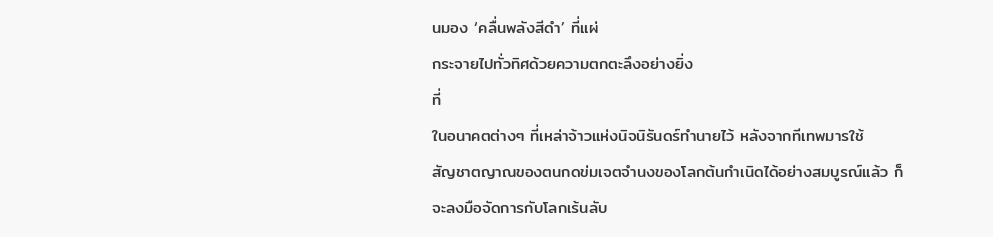นมอง ‘คลื่นพลังสีดำ’ ที่แผ่
กระจายไปทั่วทิศด้วยความตกตะลึงอย่างยิ่ง
ที่
ในอนาคตต่างๆ ที่เหล่าจ้าวแห่งนิจนิรันดร์ทำนายไว้ หลังจากทีเทพมารใช้
สัญชาตญาณของตนกดข่มเจตจำนงของโลกต้นกำเนิดได้อย่างสมบูรณ์แล้ว ก็
จะลงมือจัดการกับโลกเร้นลับ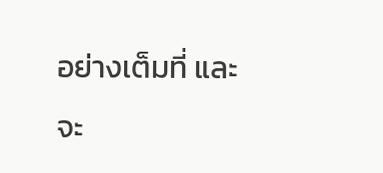อย่างเต็มที่ และจะ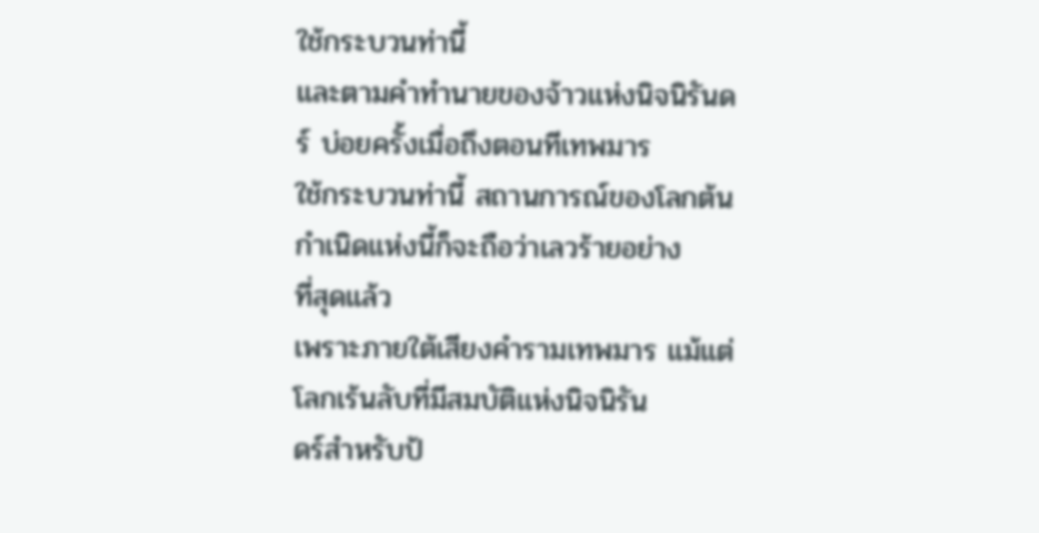ใช้กระบวนท่านี้
และตามคำทำนายของจ้าวแห่งนิจนิรันดร์ บ่อยครั้งเมื่อถึงตอนทีเทพมาร
ใช้กระบวนท่านี้ สถานการณ์ของโลกต้นกำเนิดแห่งนี้ก็จะถือว่าเลวร้ายอย่าง
ที่สุดแล้ว
เพราะภายใต้เสียงคำรามเทพมาร แม้แต่โลกเร้นลับที่มีสมบัติแห่งนิจนิรัน
ดร์สำหรับป้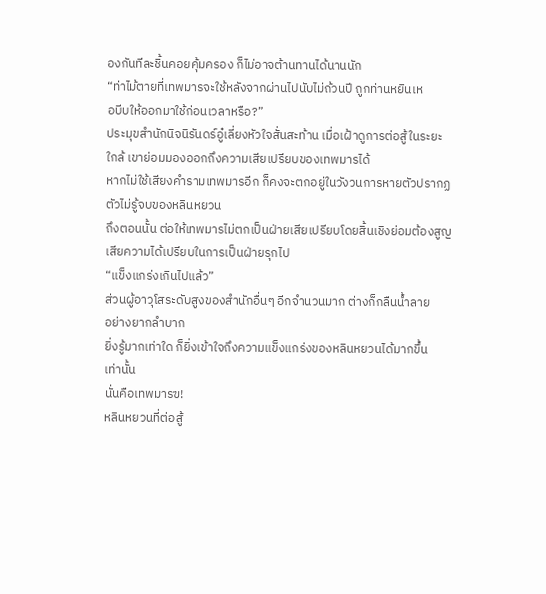องกันทีละชิ้นคอยคุ้มครอง ก็ไม่อาจต้านทานได้นานนัก
“ท่าไม้ตายที่เทพมารจะใช้หลังจากผ่านไปนับไม่ถ้วนปี ถูกท่านหยินเห
อบีบให้ออกมาใช้ก่อนเวลาหรือ?”
ประมุขสำนักนิจนิรันดร์อู๋เลี่ยงหัวใจสั่นสะท้าน เมื่อเฝ้าดูการต่อสู้ในระยะ
ใกล้ เขาย่อมมองออกถึงความเสียเปรียบของเทพมารได้
หากไม่ใช้เสียงคำรามเทพมารอีก ก็คงจะตกอยู่ในวังวนการหายตัวปรากฏ
ตัวไม่รู้จบของหลินหยวน
ถึงตอนนั้น ต่อให้เทพมารไม่ตกเป็นฝ่ายเสียเปรียบโดยสิ้นเชิงย่อมต้องสูญ
เสียความได้เปรียบในการเป็นฝ่ายรุกไป
“แข็งแกร่งเกินไปแล้ว”
ส่วนผู้อาวุโสระดับสูงของสำนักอื่นๆ อีกจำนวนมาก ต่างก็กลืนน้ำลาย
อย่างยากลำบาก
ยิ่งรู้มากเท่าใด ก็ยิ่งเข้าใจถึงความแข็งแกร่งของหลินหยวนได้มากขึ้น
เท่านั้น
นั่นคือเทพมารฃ!
หลินหยวนที่ต่อสู้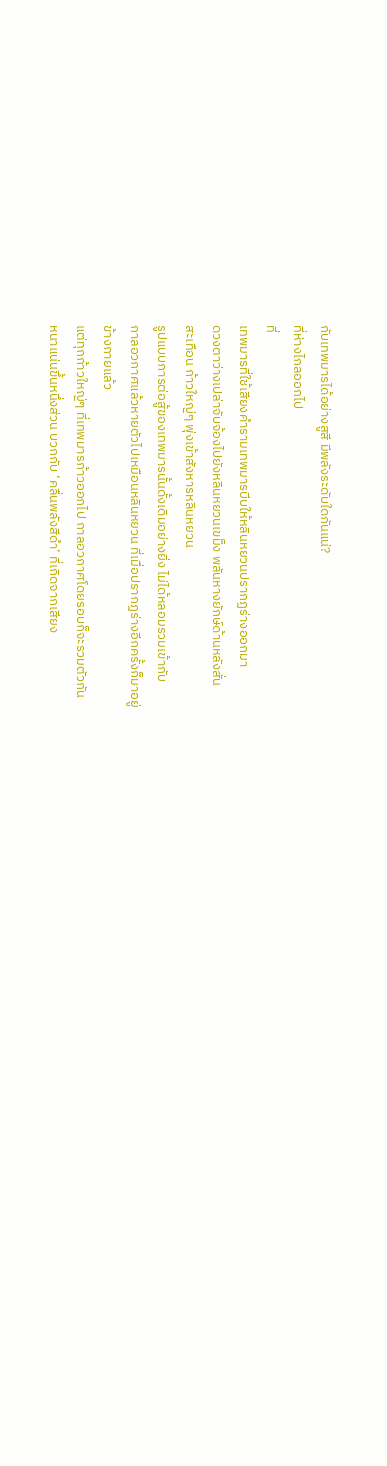กับเทพมารได้อย่างสูสี มีพลังระดับใดกันแน่?
ที่ห่างไกลออกไป
ที่
เทพมารที่ใช้เสียงคำรามเทพมารบีบให้หลินหยวนปรากฏร่างออกมา
ดวงตาว่างเปล่าจับจ้องไปยังหลินหยวนเขม็ง พลันหางยักษ์ด้านหลังสั่น
สะเทือน ก้าวใหญ่ๆ พุ่งเข้าสังหารหลินหยวน
รูปแบบการต่อสู้ของเทพมารนั้นดั้งเดิมอย่างยิ่ง ไม่ได้หลอมรวมเข้ากับ
กาลอวกาศแล้วหายตัวไปเหมือนหลินหยวน ที่เมื่อปรากฏร่างอีกครั้งก็มาอยู่
ข้างกายแล้ว
แต่ทุกก้าวใหญ่ๆ ที่เทพมารก้าวออกไป กาลอวกาศโดยรอบก็จะรวมตัวกัน
หนาแน่นขึ้นหนึ่งส่วน บวกกับ ‘คลื่นพลังสีดำ’ ที่เกิดจากเสียง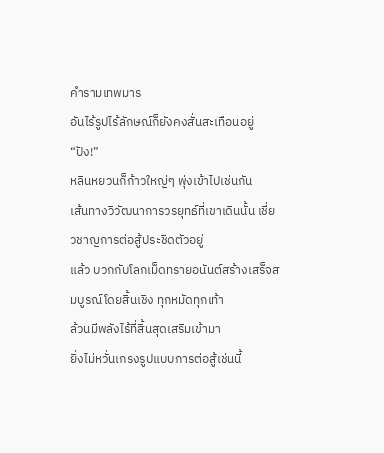คำรามเทพมาร
อันไร้รูปไร้ลักษณ์ก็ยังคงสั่นสะเทือนอยู่
“ปัง!”
หลินหยวนก็ก้าวใหญ่ๆ พุ่งเข้าไปเช่นกัน
เส้นทางวิวัฒนาการวรยุทธ์ที่เขาเดินนั้น เชี่ยวชาญการต่อสู้ประชิดตัวอยู่
แล้ว บวกกับโลกเม็ดทรายอนันต์สร้างเสร็จสมบูรณ์โดยสิ้นเชิง ทุกหมัดทุกเท้า
ล้วนมีพลังไร้ที่สิ้นสุดเสริมเข้ามา
ยิ่งไม่หวั่นเกรงรูปแบบการต่อสู้เช่นนี้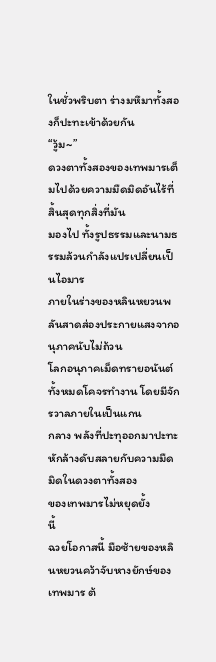ในชั่วพริบตา ร่างมหึมาทั้งสองก็ปะทะเข้าด้วยกัน
“วู้ม~”
ดวงตาทั้งสองของเทพมารเต็มไปด้วยความมืดมิดอันไร้ที่สิ้นสุดทุกสิ่งที่มัน
มองไป ทั้งรูปธรรมและนามธรรมล้วนกำลังแปรเปลี่ยนเป็นไอมาร
ภายในร่างของหลินหยวนพลันสาดส่องประกายแสงจากอนุภาคนับไม่ถ้วน
โลกอนุภาคเม็ดทรายอนันต์ทั้งหมดโคจรทำงาน โดยมีจักรวาลภายในเป็นแกน
กลาง พลังที่ปะทุออกมาปะทะหักล้างดับสลายกับความมืดมิดในดวงตาทั้งสอง
ของเทพมารไม่หยุดยั้ง
นี้
ฉวยโอกาสนี้ มือซ้ายของหลินหยวนคว้าจับหางยักษ์ของเทพมาร ต้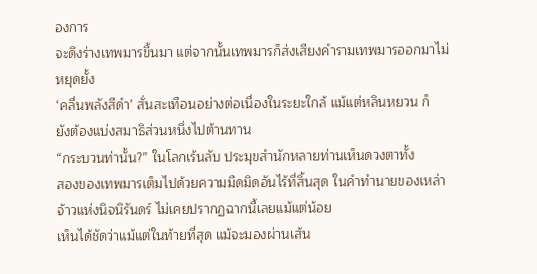องการ
จะดึงร่างเทพมารขึ้นมา แต่จากนั้นเทพมารก็ส่งเสียงคำรามเทพมารออกมาไม่
หยุดยั้ง
‘คลื่นพลังสีดำ’ สั่นสะเทือนอย่างต่อเนื่องในระยะใกล้ แม้แต่หลินหยวน ก็
ยังต้องแบ่งสมาธิส่วนหนึ่งไปต้านทาน
“กระบวนท่านั้น?” ในโลกเร้นลับ ประมุขสำนักหลายท่านเห็นดวงตาทั้ง
สองของเทพมารเต็มไปด้วยความมืดมิดอันไร้ที่สิ้นสุด ในคำทำนายของเหล่า
จ้าวแห่งนิจนิรันดร์ ไม่เคยปรากฏฉากนี้เลยแม้แต่น้อย
เห็นได้ชัดว่าแม้แต่ในท้ายที่สุด แม้จะมองผ่านเส้น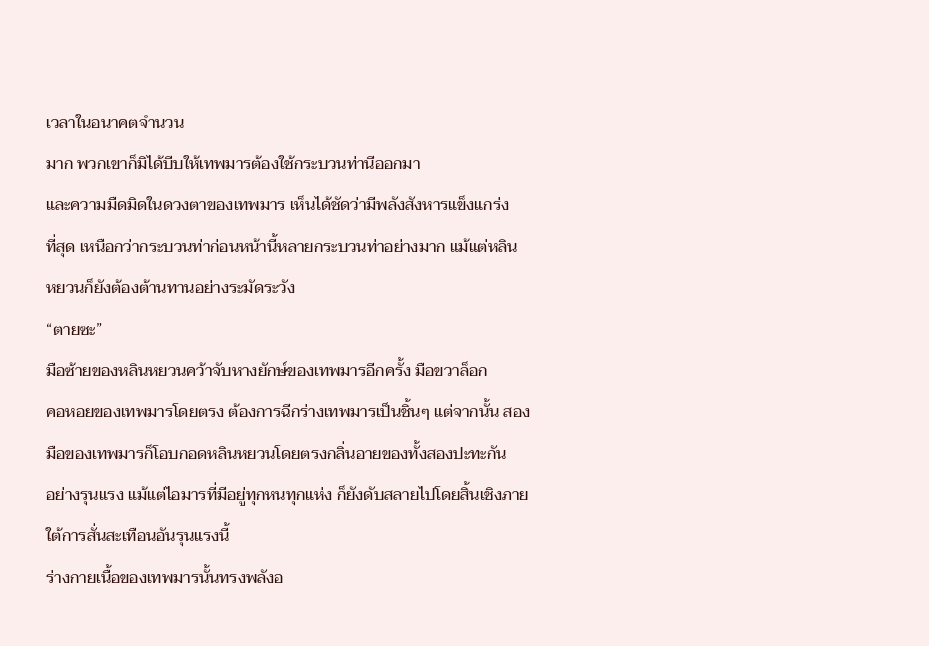เวลาในอนาคตจำนวน
มาก พวกเขาก็มิได้บีบให้เทพมารต้องใช้กระบวนท่านีออกมา
และความมืดมิดในดวงตาของเทพมาร เห็นได้ชัดว่ามีพลังสังหารแข็งแกร่ง
ที่สุด เหนือกว่ากระบวนท่าก่อนหน้านี้หลายกระบวนท่าอย่างมาก แม้แต่หลิน
หยวนก็ยังต้องต้านทานอย่างระมัดระวัง
“ตายซะ”
มือซ้ายของหลินหยวนคว้าจับหางยักษ์ของเทพมารอีกครั้ง มือขวาล็อก
คอหอยของเทพมารโดยตรง ต้องการฉีกร่างเทพมารเป็นชิ้นๆ แต่จากนั้น สอง
มือของเทพมารก็โอบกอดหลินหยวนโดยตรงกลิ่นอายของทั้งสองปะทะกัน
อย่างรุนแรง แม้แต่ไอมารที่มีอยู่ทุกหนทุกแห่ง ก็ยังดับสลายไปโดยสิ้นเชิงภาย
ใต้การสั่นสะเทือนอันรุนแรงนี้
ร่างกายเนื้อของเทพมารนั้นทรงพลังอ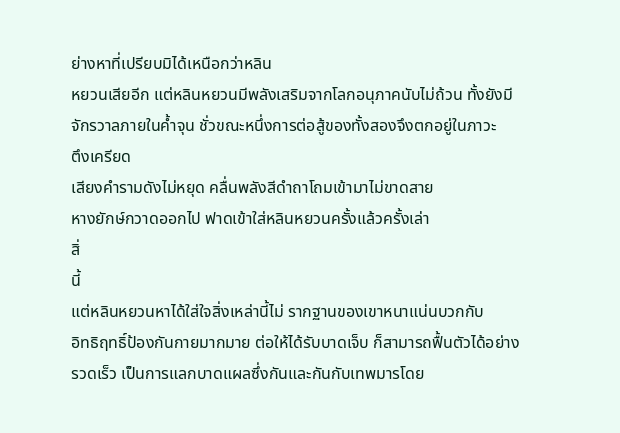ย่างหาที่เปรียบมิได้เหนือกว่าหลิน
หยวนเสียอีก แต่หลินหยวนมีพลังเสริมจากโลกอนุภาคนับไม่ถ้วน ทั้งยังมี
จักรวาลภายในค้ำจุน ชั่วขณะหนึ่งการต่อสู้ของทั้งสองจึงตกอยู่ในภาวะ
ตึงเครียด
เสียงคำรามดังไม่หยุด คลื่นพลังสีดำถาโถมเข้ามาไม่ขาดสาย
หางยักษ์กวาดออกไป ฟาดเข้าใส่หลินหยวนครั้งแล้วครั้งเล่า
สิ่
นี้
แต่หลินหยวนหาได้ใส่ใจสิ่งเหล่านี้ไม่ รากฐานของเขาหนาแน่นบวกกับ
อิทธิฤทธิ์ป้องกันกายมากมาย ต่อให้ได้รับบาดเจ็บ ก็สามารถฟื้นตัวได้อย่าง
รวดเร็ว เป็นการแลกบาดแผลซึ่งกันและกันกับเทพมารโดย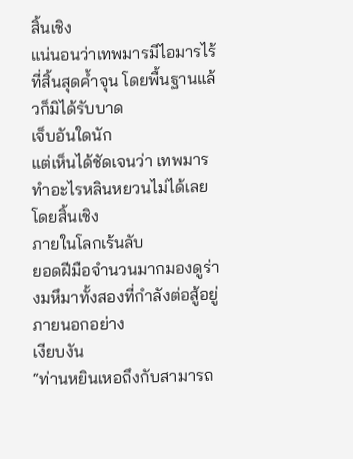สิ้นเชิง
แน่นอนว่าเทพมารมีไอมารไร้ที่สิ้นสุดค้ำจุน โดยพื้นฐานแล้วก็มิได้รับบาด
เจ็บอันใดนัก
แต่เห็นได้ชัดเจนว่า เทพมารทำอะไรหลินหยวนไม่ได้เลยโดยสิ้นเชิง
ภายในโลกเร้นลับ
ยอดฝีมือจำนวนมากมองดูร่างมหึมาทั้งสองที่กำลังต่อสู้อยู่ภายนอกอย่าง
เงียบงัน
“ท่านหยินเหอถึงกับสามารถ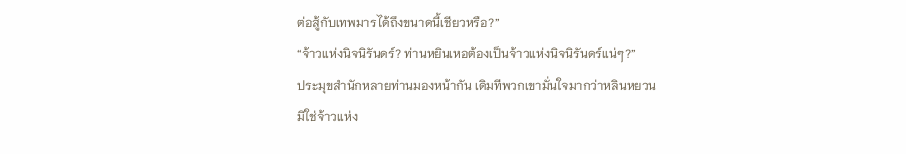ต่อสู้กับเทพมารได้ถึงขนาดนี้เชียวหรือ?”
“จ้าวแห่งนิจนิรันดร์? ท่านหยินเหอต้องเป็นจ้าวแห่งนิจนิรันดร์แน่ๆ?”
ประมุขสำนักหลายท่านมองหน้ากัน เดิมทีพวกเขามั่นใจมากว่าหลินหยวน
มิใช่จ้าวแห่ง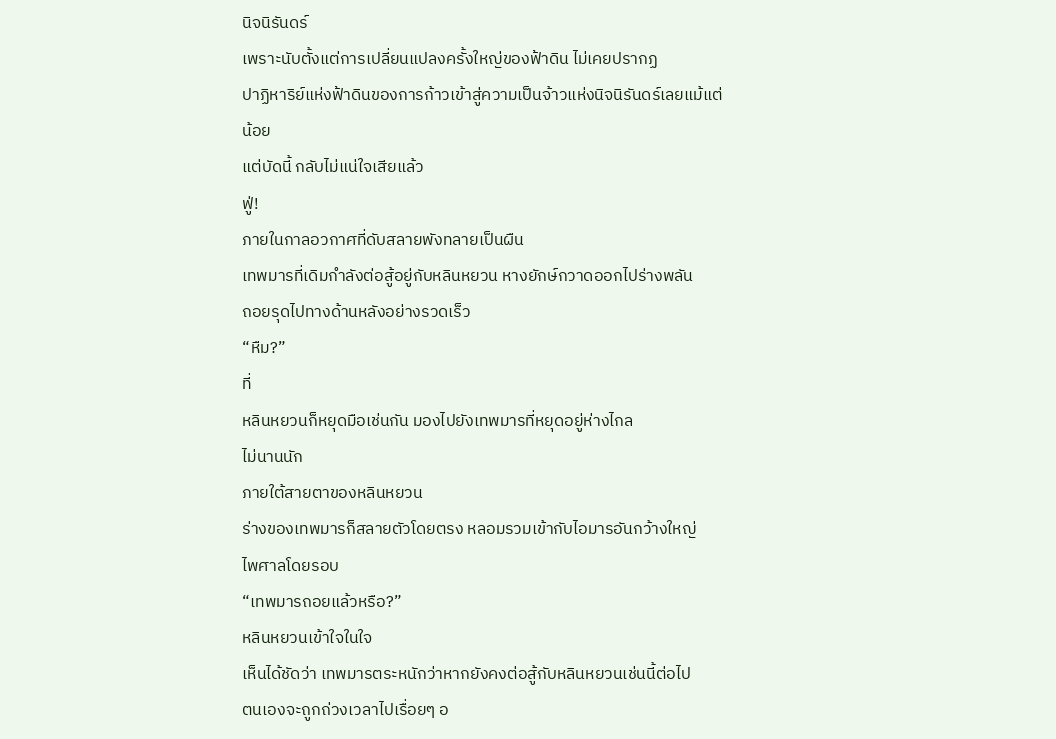นิจนิรันดร์
เพราะนับตั้งแต่การเปลี่ยนแปลงครั้งใหญ่ของฟ้าดิน ไม่เคยปรากฏ
ปาฏิหาริย์แห่งฟ้าดินของการก้าวเข้าสู่ความเป็นจ้าวแห่งนิจนิรันดร์เลยแม้แต่
น้อย
แต่บัดนี้ กลับไม่แน่ใจเสียแล้ว
ฟู่!
ภายในกาลอวกาศที่ดับสลายพังทลายเป็นผืน
เทพมารที่เดิมกำลังต่อสู้อยู่กับหลินหยวน หางยักษ์กวาดออกไปร่างพลัน
ถอยรุดไปทางด้านหลังอย่างรวดเร็ว
“หืม?”
ที่
หลินหยวนก็หยุดมือเช่นกัน มองไปยังเทพมารที่หยุดอยู่ห่างไกล
ไม่นานนัก
ภายใต้สายตาของหลินหยวน
ร่างของเทพมารก็สลายตัวโดยตรง หลอมรวมเข้ากับไอมารอันกว้างใหญ่
ไพศาลโดยรอบ
“เทพมารถอยแล้วหรือ?”
หลินหยวนเข้าใจในใจ
เห็นได้ชัดว่า เทพมารตระหนักว่าหากยังคงต่อสู้กับหลินหยวนเช่นนี้ต่อไป
ตนเองจะถูกถ่วงเวลาไปเรื่อยๆ อ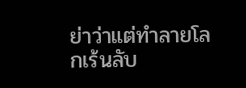ย่าว่าแต่ทำลายโลกเร้นลับ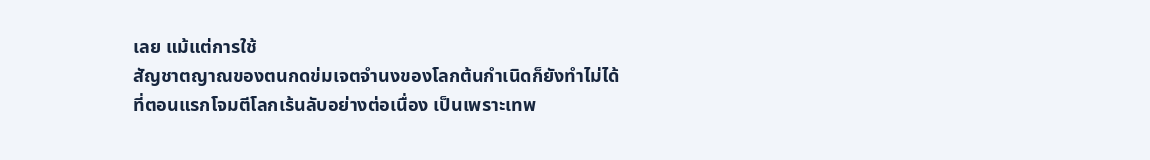เลย แม้แต่การใช้
สัญชาตญาณของตนกดข่มเจตจำนงของโลกต้นกำเนิดก็ยังทำไม่ได้
ที่ตอนแรกโจมตีโลกเร้นลับอย่างต่อเนื่อง เป็นเพราะเทพ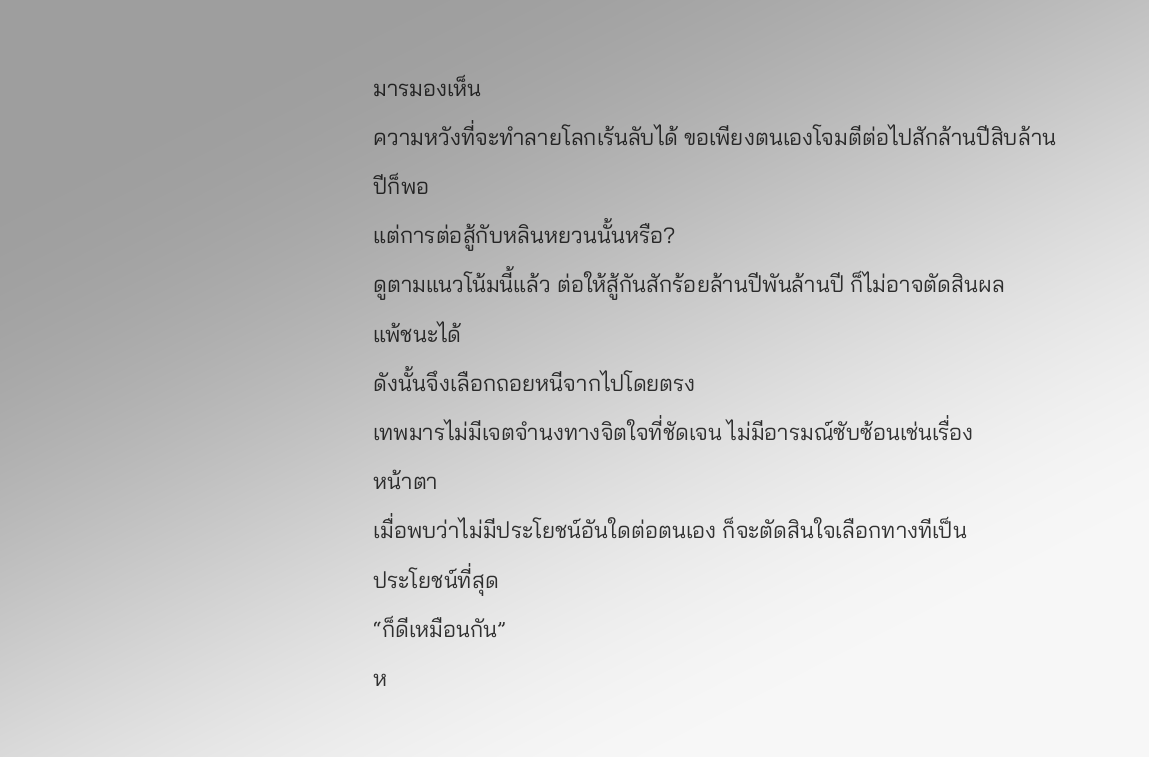มารมองเห็น
ความหวังที่จะทำลายโลกเร้นลับได้ ขอเพียงตนเองโจมตีต่อไปสักล้านปีสิบล้าน
ปีก็พอ
แต่การต่อสู้กับหลินหยวนนั้นหรือ?
ดูตามแนวโน้มนี้แล้ว ต่อให้สู้กันสักร้อยล้านปีพันล้านปี ก็ไม่อาจตัดสินผล
แพ้ชนะได้
ดังนั้นจึงเลือกถอยหนีจากไปโดยตรง
เทพมารไม่มีเจตจำนงทางจิตใจที่ชัดเจน ไม่มีอารมณ์ซับซ้อนเช่นเรื่อง
หน้าตา
เมื่อพบว่าไม่มีประโยชน์อันใดต่อตนเอง ก็จะตัดสินใจเลือกทางทีเป็น
ประโยชน์ที่สุด
“ก็ดีเหมือนกัน”
ห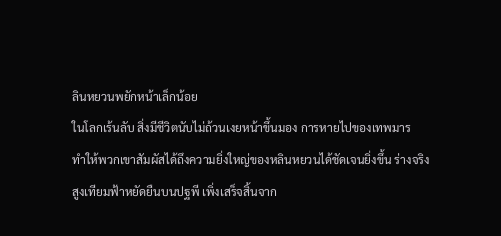ลินหยวนพยักหน้าเล็กน้อย
ในโลกเร้นลับ สิ่งมีชีวิตนับไม่ถ้วนเงยหน้าขึ้นมอง การหายไปของเทพมาร
ทำให้พวกเขาสัมผัสได้ถึงความยิ่งใหญ่ของหลินหยวนได้ชัดเจนยิ่งขึ้น ร่างจริง
สูงเทียมฟ้าหยัดยืนบนปฐพี เพิ่งเสร็จสิ้นจาก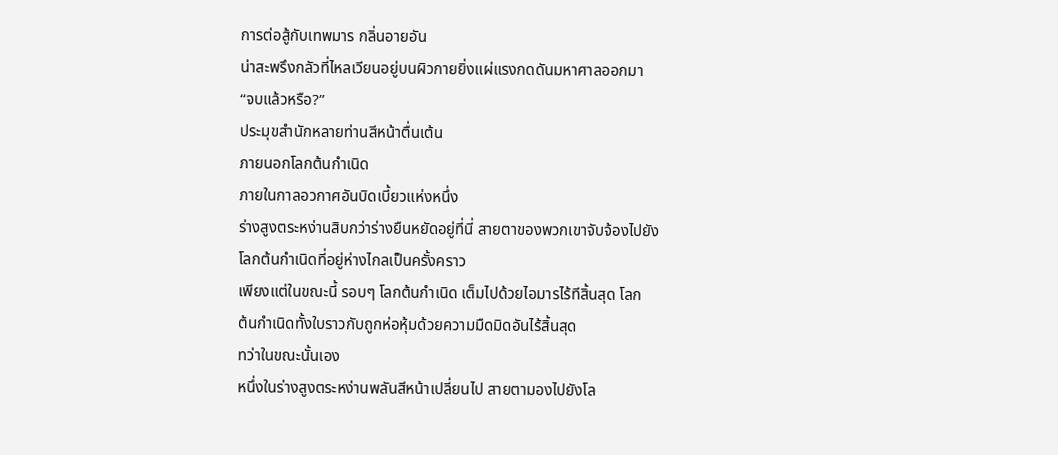การต่อสู้กับเทพมาร กลิ่นอายอัน
น่าสะพรึงกลัวที่ไหลเวียนอยู่บนผิวกายยิ่งแผ่แรงกดดันมหาศาลออกมา
“จบแล้วหรือ?”
ประมุขสำนักหลายท่านสีหน้าตื่นเต้น
ภายนอกโลกต้นกำเนิด
ภายในกาลอวกาศอันบิดเบี้ยวแห่งหนึ่ง
ร่างสูงตระหง่านสิบกว่าร่างยืนหยัดอยู่ที่นี่ สายตาของพวกเขาจับจ้องไปยัง
โลกต้นกำเนิดที่อยู่ห่างไกลเป็นครั้งคราว
เพียงแต่ในขณะนี้ รอบๆ โลกต้นกำเนิด เต็มไปด้วยไอมารไร้ทีสิ้นสุด โลก
ต้นกำเนิดทั้งใบราวกับถูกห่อหุ้มด้วยความมืดมิดอันไร้สิ้นสุด
ทว่าในขณะนั้นเอง
หนึ่งในร่างสูงตระหง่านพลันสีหน้าเปลี่ยนไป สายตามองไปยังโล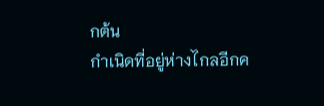กต้น
กำเนิดที่อยู่ห่างไกลอีกค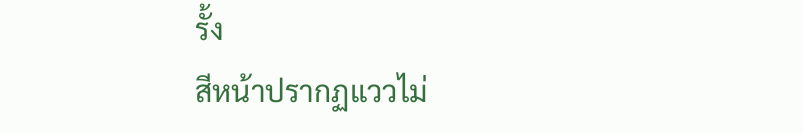รั้ง
สีหน้าปรากฏแววไม่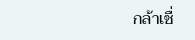กล้าเชื่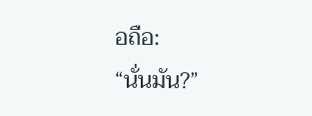อถือ:
“นั่นมัน?”